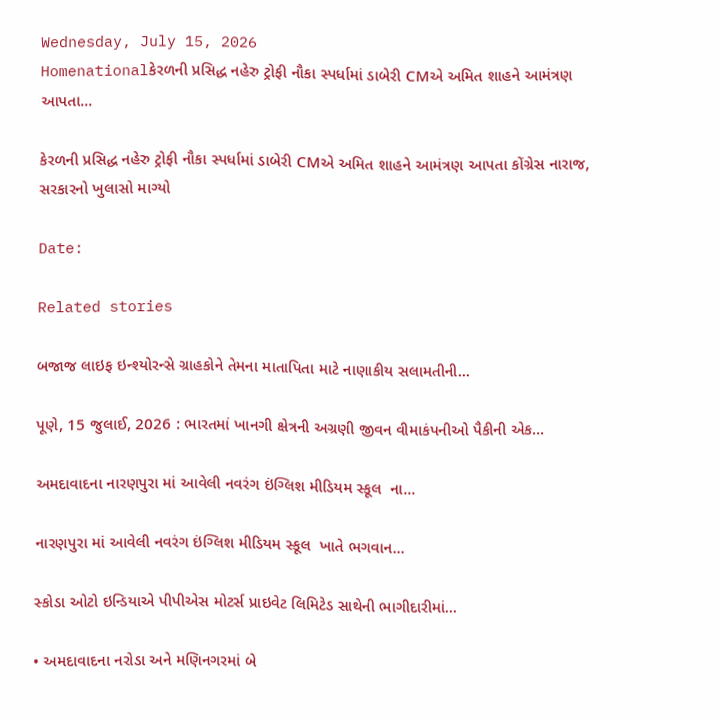Wednesday, July 15, 2026
Homenationalકેરળની પ્રસિદ્ધ નહેરુ ટ્રોફી નૌકા સ્પર્ધામાં ડાબેરી CMએ અમિત શાહને આમંત્રણ આપતા...

કેરળની પ્રસિદ્ધ નહેરુ ટ્રોફી નૌકા સ્પર્ધામાં ડાબેરી CMએ અમિત શાહને આમંત્રણ આપતા કોંગ્રેસ નારાજ, સરકારનો ખુલાસો માગ્યો

Date:

Related stories

બજાજ લાઇફ ઇન્શ્યોરન્સે ગ્રાહકોને તેમના માતાપિતા માટે નાણાકીય સલામતીની...

પૂણે, 15 જુલાઈ, 2026 : ભારતમાં ખાનગી ક્ષેત્રની અગ્રણી જીવન વીમાકંપનીઓ પૈકીની એક...

અમદાવાદના નારણપુરા માં આવેલી નવરંગ ઇંગ્લિશ મીડિયમ સ્કૂલ  ના...

નારણપુરા માં આવેલી નવરંગ ઇંગ્લિશ મીડિયમ સ્કૂલ  ખાતે ભગવાન...

સ્કોડા ઓટો ઇન્ડિયાએ પીપીએસ મોટર્સ પ્રાઇવેટ લિમિટેડ સાથેની ભાગીદારીમાં...

• અમદાવાદના નરોડા અને મણિનગરમાં બે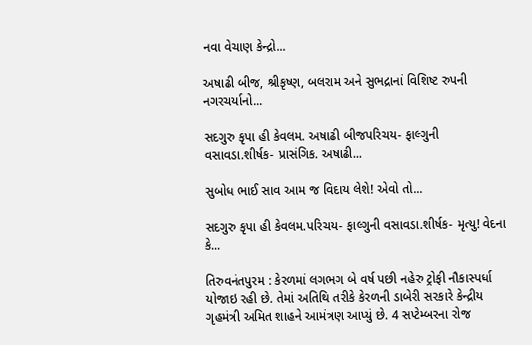નવા વેચાણ કેન્દ્રો...

અષાઢી બીજ, શ્રીકૃષ્ણ, બલરામ અને સુભદ્રાનાં વિશિષ્ટ રુપની નગરચર્યાનો...

સદગુરુ કૃપા હી કેવલમ. અષાઢી બીજપરિચય- ફાલ્ગુની વસાવડા.શીર્ષક- પ્રાસંગિક. અષાઢી...

સુબોધ ભાઈ સાવ આમ જ વિદાય લેશે! એવો તો...

સદગુરુ કૃપા હી કેવલમ.પરિચય- ફાલ્ગુની વસાવડા.શીર્ષક- મૃત્યુ! વેદના કે...

તિરુવનંતપુરમ : કેરળમાં લગભગ બે વર્ષ પછી નહેરુ ટ્રોફી નૌકાસ્પર્ધા યોજાઇ રહી છે. તેમાં અતિથિ તરીકે કેરળની ડાબેરી સરકારે કેન્દ્રીય ગૃહમંત્રી અમિત શાહને આમંત્રણ આપ્યું છે. 4 સપ્ટેમ્બરના રોજ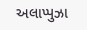અલાપ્પુઝા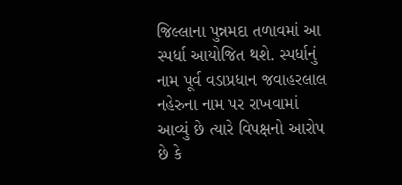જિલ્લાના પુન્નમદા તળાવમાં આ સ્પર્ધા આયોજિત થશે. સ્પર્ધાનું નામ પૂર્વ વડાપ્રધાન જવાહરલાલ નહેરુના નામ પર રાખવામાં આવ્યું છે ત્યારે વિપક્ષનો આરોપ છે કે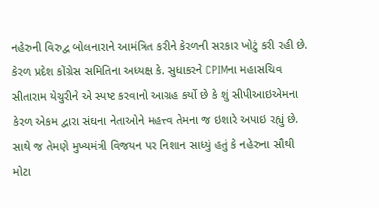નહેરુની વિરુદ્વ બોલનારાને આમંત્રિત કરીને કેરળની સરકાર ખોટું કરી રહી છે. કેરળ પ્રદેશ કોંગ્રેસ સમિતિના અધ્યક્ષ કે. સુધાકરને CPIMના મહાસચિવ સીતારામ યેચુરીને એ સ્પષ્ટ કરવાનો આગ્રહ કર્યો છે કે શું સીપીઆઇએમના કેરળ એકમ દ્વારા સંઘના નેતાઓને મહત્ત્વ તેમના જ ઇશારે અપાઇ રહ્યું છે. સાથે જ તેમણે મુખ્યમંત્રી વિજયન પર નિશાન સાધ્યું હતું કે નહેરુના સૌથી મોટા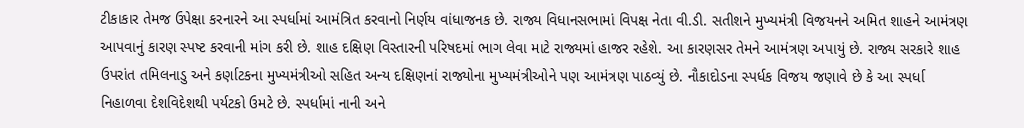ટીકાકાર તેમજ ઉપેક્ષા કરનારને આ સ્પર્ધામાં આમંત્રિત કરવાનો નિર્ણય વાંધાજનક છે. રાજ્ય વિધાનસભામાં વિપક્ષ નેતા વી.ડી. સતીશને મુખ્યમંત્રી વિજયનને અમિત શાહને આમંત્રણ આપવાનું કારણ સ્પષ્ટ કરવાની માંગ કરી છે. શાહ દક્ષિણ વિસ્તારની પરિષદમાં ભાગ લેવા માટે રાજ્યમાં હાજર રહેશે. આ કારણસર તેમને આમંત્રણ અપાયું છે. રાજ્ય સરકારે શાહ ઉપરાંત તમિલનાડુ અને કર્ણાટકના મુખ્યમંત્રીઓ સહિત અન્ય દક્ષિણનાં રાજ્યોના મુખ્યમંત્રીઓને પણ આમંત્રણ પાઠવ્યું છે. નૌકાદોડના સ્પર્ધક વિજય જણાવે છે કે આ સ્પર્ધા નિહાળવા દેશવિદેશથી પર્યટકો ઉમટે છે. સ્પર્ધામાં નાની અને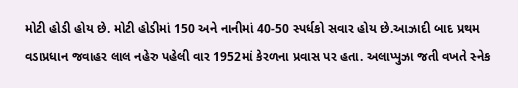મોટી હોડી હોય છે. મોટી હોડીમાં 150 અને નાનીમાં 40-50 સ્પર્ધકો સવાર હોય છે.આઝાદી બાદ પ્રથમ વડાપ્રધાન જવાહર લાલ નહેરુ પહેલી વાર 1952માં કેરળના પ્રવાસ પર હતા. અલાપ્પુઝા જતી વખતે સ્નેક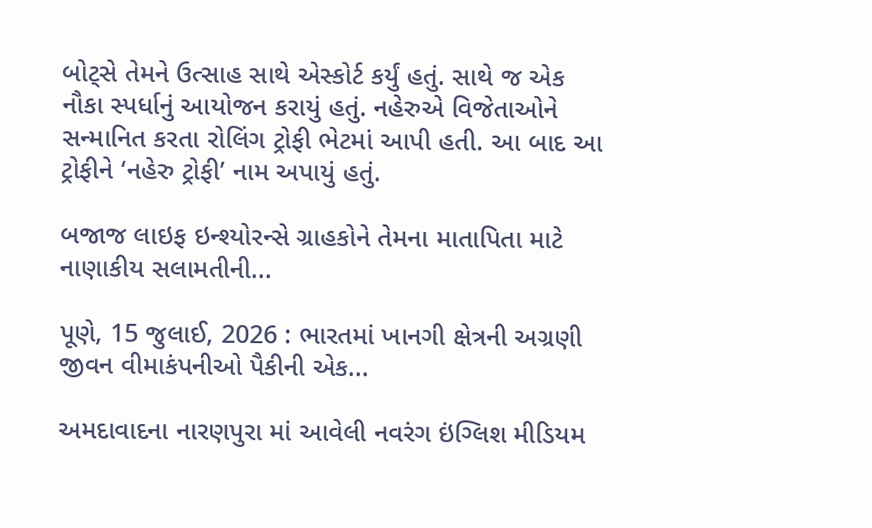બોટ્સે તેમને ઉત્સાહ સાથે એસ્કોર્ટ કર્યું હતું. સાથે જ એક નૌકા સ્પર્ધાનું આયોજન કરાયું હતું. નહેરુએ વિજેતાઓને સન્માનિત કરતા રોલિંગ ટ્રોફી ભેટમાં આપી હતી. આ બાદ આ ટ્રોફીને ‘નહેરુ ટ્રોફી’ નામ અપાયું હતું.

બજાજ લાઇફ ઇન્શ્યોરન્સે ગ્રાહકોને તેમના માતાપિતા માટે નાણાકીય સલામતીની...

પૂણે, 15 જુલાઈ, 2026 : ભારતમાં ખાનગી ક્ષેત્રની અગ્રણી જીવન વીમાકંપનીઓ પૈકીની એક...

અમદાવાદના નારણપુરા માં આવેલી નવરંગ ઇંગ્લિશ મીડિયમ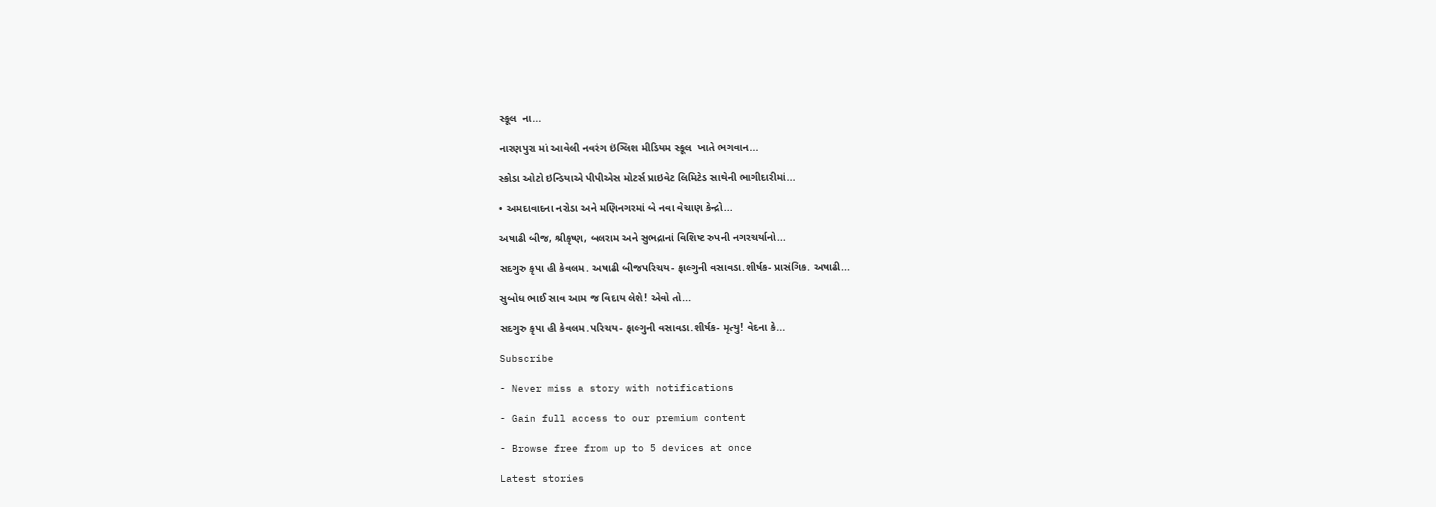સ્કૂલ  ના...

નારણપુરા માં આવેલી નવરંગ ઇંગ્લિશ મીડિયમ સ્કૂલ  ખાતે ભગવાન...

સ્કોડા ઓટો ઇન્ડિયાએ પીપીએસ મોટર્સ પ્રાઇવેટ લિમિટેડ સાથેની ભાગીદારીમાં...

• અમદાવાદના નરોડા અને મણિનગરમાં બે નવા વેચાણ કેન્દ્રો...

અષાઢી બીજ, શ્રીકૃષ્ણ, બલરામ અને સુભદ્રાનાં વિશિષ્ટ રુપની નગરચર્યાનો...

સદગુરુ કૃપા હી કેવલમ. અષાઢી બીજપરિચય- ફાલ્ગુની વસાવડા.શીર્ષક- પ્રાસંગિક. અષાઢી...

સુબોધ ભાઈ સાવ આમ જ વિદાય લેશે! એવો તો...

સદગુરુ કૃપા હી કેવલમ.પરિચય- ફાલ્ગુની વસાવડા.શીર્ષક- મૃત્યુ! વેદના કે...

Subscribe

- Never miss a story with notifications

- Gain full access to our premium content

- Browse free from up to 5 devices at once

Latest stories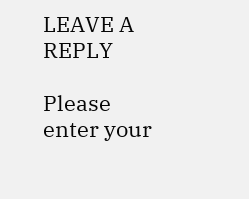LEAVE A REPLY

Please enter your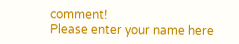comment!
Please enter your name here